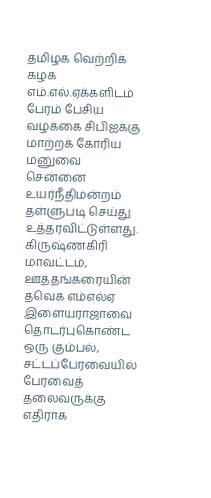தமிழக வெற்றிக் கழக எம்.எல்.ஏக்களிடம் பேரம் பேசிய வழக்கை சிபிஐக்கு மாற்றக் கோரிய மனுவை சென்னை உயர்நீதிமன்றம் தள்ளுபடி செய்து உத்தரவிட்டுள்ளது.
கிருஷ்ணகிரி மாவட்டம், ஊத்தங்கரையின் தவெக எம்எல்ஏ இளையராஜாவை தொடர்புகொண்ட ஒரு கும்பல், சட்டப்பேரவையில் பேரவைத் தலைவருக்கு எதிராக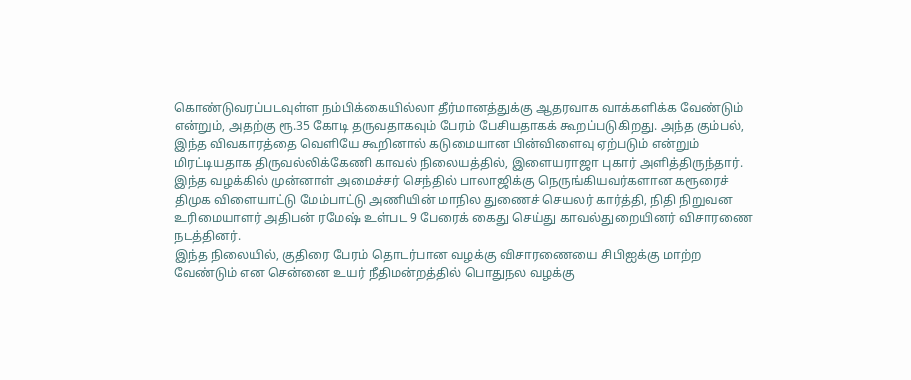கொண்டுவரப்படவுள்ள நம்பிக்கையில்லா தீர்மானத்துக்கு ஆதரவாக வாக்களிக்க வேண்டும் என்றும், அதற்கு ரூ.35 கோடி தருவதாகவும் பேரம் பேசியதாகக் கூறப்படுகிறது. அந்த கும்பல், இந்த விவகாரத்தை வெளியே கூறினால் கடுமையான பின்விளைவு ஏற்படும் என்றும் மிரட்டியதாக திருவல்லிக்கேணி காவல் நிலையத்தில், இளையராஜா புகார் அளித்திருந்தார்.
இந்த வழக்கில் முன்னாள் அமைச்சர் செந்தில் பாலாஜிக்கு நெருங்கியவர்களான கரூரைச் திமுக விளையாட்டு மேம்பாட்டு அணியின் மாநில துணைச் செயலர் கார்த்தி, நிதி நிறுவன உரிமையாளர் அதிபன் ரமேஷ் உள்பட 9 பேரைக் கைது செய்து காவல்துறையினர் விசாரணை நடத்தினர்.
இந்த நிலையில், குதிரை பேரம் தொடர்பான வழக்கு விசாரணையை சிபிஐக்கு மாற்ற வேண்டும் என சென்னை உயர் நீதிமன்றத்தில் பொதுநல வழக்கு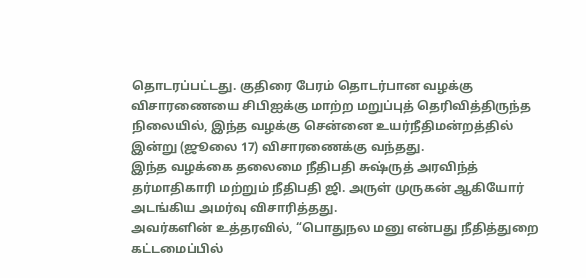தொடரப்பட்டது. குதிரை பேரம் தொடர்பான வழக்கு விசாரணையை சிபிஐக்கு மாற்ற மறுப்புத் தெரிவித்திருந்த நிலையில், இந்த வழக்கு சென்னை உயர்நீதிமன்றத்தில் இன்று (ஜூலை 17) விசாரணைக்கு வந்தது.
இந்த வழக்கை தலைமை நீதிபதி சுஷ்ருத் அரவிந்த் தர்மாதிகாரி மற்றும் நீதிபதி ஜி. அருள் முருகன் ஆகியோர் அடங்கிய அமர்வு விசாரித்தது.
அவர்களின் உத்தரவில், “பொதுநல மனு என்பது நீதித்துறை கட்டமைப்பில்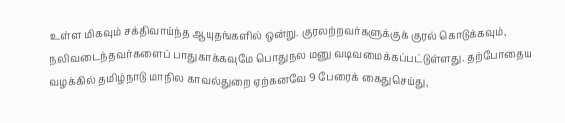உள்ள மிகவும் சக்திவாய்ந்த ஆயுதங்களில் ஒன்று. குரலற்றவர்களுக்குக் குரல் கொடுக்கவும், நலிவடைந்தவர்களைப் பாதுகாக்கவுமே பொதுநல மனு வடிவமைக்கப்பட்டுள்ளது. தற்போதைய வழக்கில் தமிழ்நாடு மாநில காவல்துறை ஏற்கனவே 9 பேரைக் கைதுசெய்து,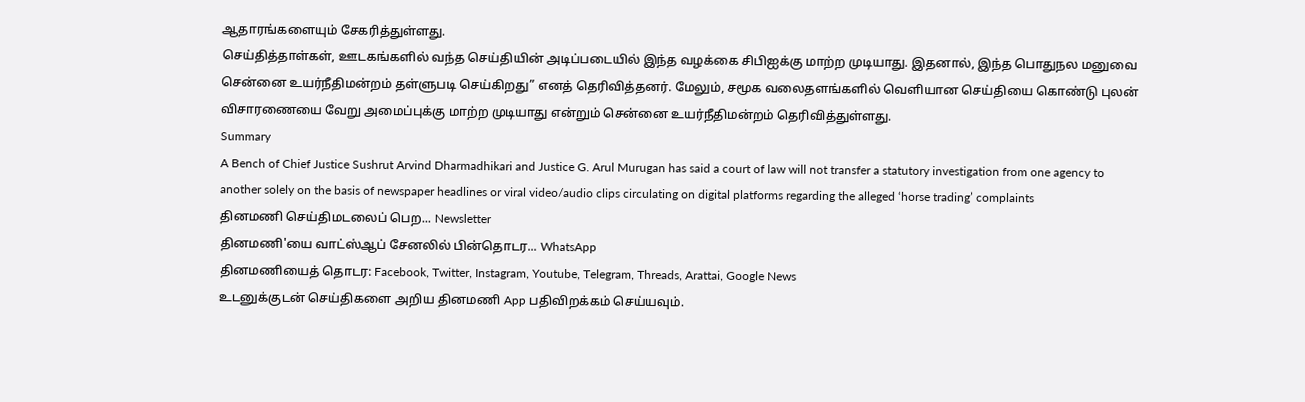ஆதாரங்களையும் சேகரித்துள்ளது.
செய்தித்தாள்கள், ஊடகங்களில் வந்த செய்தியின் அடிப்படையில் இந்த வழக்கை சிபிஐக்கு மாற்ற முடியாது. இதனால், இந்த பொதுநல மனுவை சென்னை உயர்நீதிமன்றம் தள்ளுபடி செய்கிறது” எனத் தெரிவித்தனர். மேலும், சமூக வலைதளங்களில் வெளியான செய்தியை கொண்டு புலன் விசாரணையை வேறு அமைப்புக்கு மாற்ற முடியாது என்றும் சென்னை உயர்நீதிமன்றம் தெரிவித்துள்ளது.
Summary
A Bench of Chief Justice Sushrut Arvind Dharmadhikari and Justice G. Arul Murugan has said a court of law will not transfer a statutory investigation from one agency to another solely on the basis of newspaper headlines or viral video/audio clips circulating on digital platforms regarding the alleged ‘horse trading’ complaints
தினமணி செய்திமடலைப் பெற... Newsletter
தினமணி'யை வாட்ஸ்ஆப் சேனலில் பின்தொடர... WhatsApp
தினமணியைத் தொடர: Facebook, Twitter, Instagram, Youtube, Telegram, Threads, Arattai, Google News
உடனுக்குடன் செய்திகளை அறிய தினமணி App பதிவிறக்கம் செய்யவும்.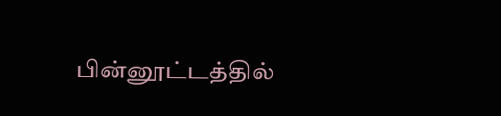பின்னூட்டத்தில்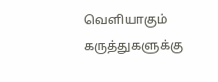வெளியாகும் கருத்துகளுக்கு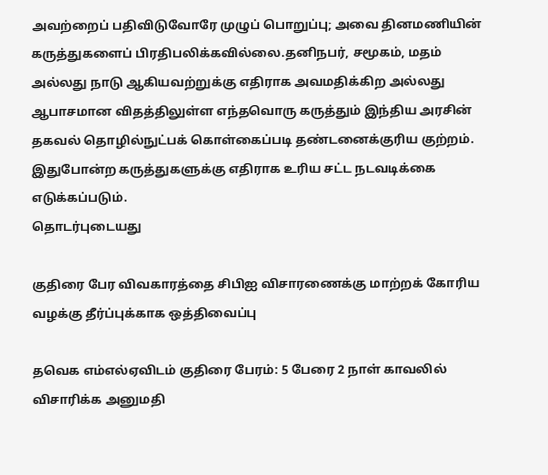அவற்றைப் பதிவிடுவோரே முழுப் பொறுப்பு; அவை தினமணியின் கருத்துகளைப் பிரதிபலிக்கவில்லை.தனிநபர், சமூகம், மதம் அல்லது நாடு ஆகியவற்றுக்கு எதிராக அவமதிக்கிற அல்லது ஆபாசமான விதத்திலுள்ள எந்தவொரு கருத்தும் இந்திய அரசின் தகவல் தொழில்நுட்பக் கொள்கைப்படி தண்டனைக்குரிய குற்றம். இதுபோன்ற கருத்துகளுக்கு எதிராக உரிய சட்ட நடவடிக்கை எடுக்கப்படும்.
தொடர்புடையது

குதிரை பேர விவகாரத்தை சிபிஐ விசாரணைக்கு மாற்றக் கோரிய வழக்கு தீர்ப்புக்காக ஒத்திவைப்பு

தவெக எம்எல்ஏவிடம் குதிரை பேரம்: 5 பேரை 2 நாள் காவலில் விசாரிக்க அனுமதி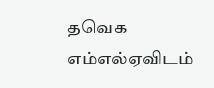தவெக எம்எல்ஏவிடம்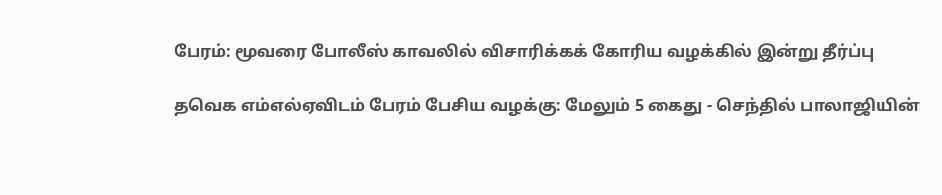பேரம்: மூவரை போலீஸ் காவலில் விசாரிக்கக் கோரிய வழக்கில் இன்று தீர்ப்பு

தவெக எம்எல்ஏவிடம் பேரம் பேசிய வழக்கு: மேலும் 5 கைது - செந்தில் பாலாஜியின்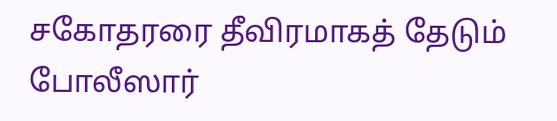சகோதரரை தீவிரமாகத் தேடும் போலீஸார்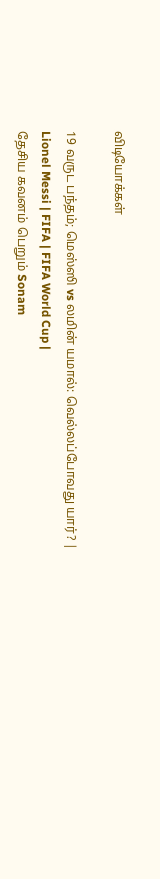விடியோக்கள்

19 வருட பந்தம்; மெஸ்ஸி vs லமின் யமால்: வெல்லப்போவது யார்? | Lionel Messi | FIFA | FIFA World Cup |
தேசிய கவனம் பெறும் Sonam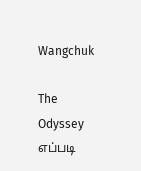Wangchuk

The Odyssey எப்படி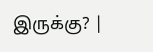இருக்கு? |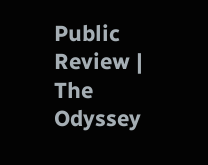Public Review | The Odyssey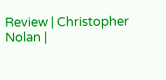Review | Christopher Nolan |